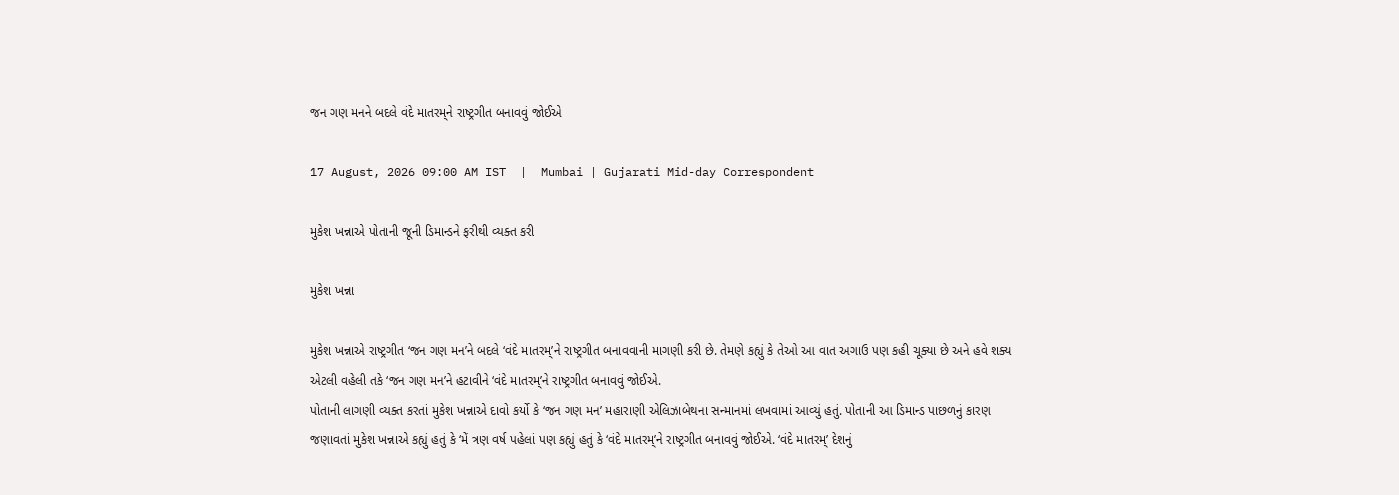જન ગણ મનને બદલે વંદે માતરમ્‌ને રાષ્ટ્રગીત બનાવવું જોઈએ

17 August, 2026 09:00 AM IST  |  Mumbai | Gujarati Mid-day Correspondent

મુકેશ ખન્નાએ પોતાની જૂની ડિમાન્ડને ફરીથી વ્યક્ત કરી

મુકેશ ખન્ના

મુકેશ ખન્નાએ રાષ્ટ્રગીત ‘જન ગણ મન’ને બદલે ‘વંદે માતરમ્’ને રાષ્ટ્રગીત બનાવવાની માગણી કરી છે. તેમણે કહ્યું કે તેઓ આ વાત અગાઉ પણ કહી ચૂક્યા છે અને હવે શક્ય એટલી વહેલી તકે ‘જન ગણ મન’ને હટાવીને ‘વંદે માતરમ્’ને રાષ્ટ્રગીત બનાવવું જોઈએ.
પોતાની લાગણી વ્યક્ત કરતાં મુકેશ ખન્નાએ દાવો કર્યો કે ‘જન ગણ મન’ મહારાણી એલિઝાબેથના સન્માનમાં લખવામાં આવ્યું હતું. પોતાની આ ડિમાન્ડ પાછળનું કારણ જણાવતાં મુકેશ ખન્નાએ કહ્યું હતું કે ‘મેં ત્રણ વર્ષ પહેલાં પણ કહ્યું હતું કે ‘વંદે માતરમ્’ને રાષ્ટ્રગીત બનાવવું જોઈએ. ‘વંદે માતરમ્’ દેશનું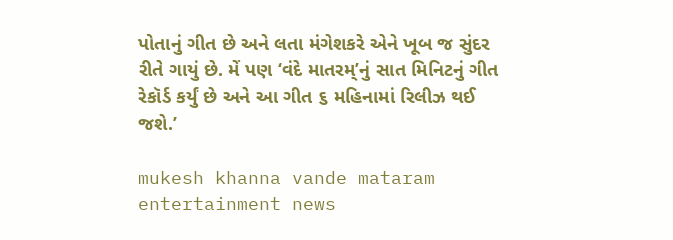પોતાનું ગીત છે અને લતા મંગેશકરે એને ખૂબ જ સુંદર રીતે ગાયું છે. મેં પણ ‘વંદે માતરમ્’નું સાત મિનિટનું ગીત રેકૉર્ડ કર્યું છે અને આ ગીત ૬ મહિનામાં રિલીઝ થઈ જશે.’

mukesh khanna vande mataram entertainment news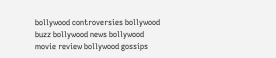bollywood controversies bollywood buzz bollywood news bollywood movie review bollywood gossips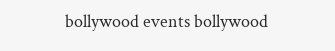bollywood events bollywood